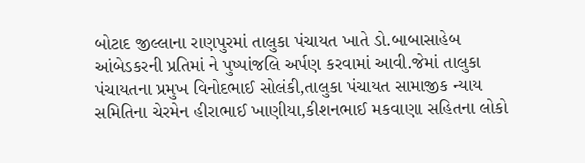બોટાદ જીલ્લાના રાણપુરમાં તાલુકા પંચાયત ખાતે ડો.બાબાસાહેબ આંબેડકરની પ્રતિમાં ને પુષ્પાંજલિ અર્પણ કરવામાં આવી.જેમાં તાલુકા પંચાયતના પ્રમુખ વિનોદભાઈ સોલંકી,તાલુકા પંચાયત સામાજીક ન્યાય સમિતિના ચેરમેન હીરાભાઈ ખાણીયા,કીશનભાઈ મકવાણા સહિતના લોકો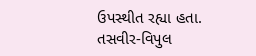ઉપસ્થીત રહ્યા હતા.
તસવીર-વિપુલ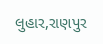લુહાર,રાણપુર